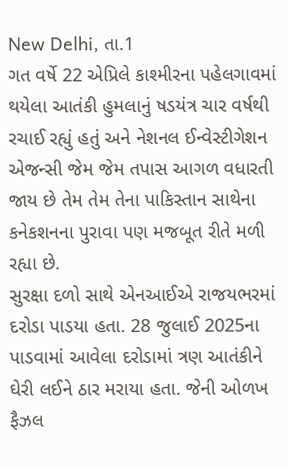New Delhi, તા.1
ગત વર્ષે 22 એપ્રિલે કાશ્મીરના પહેલગાવમાં થયેલા આતંકી હુમલાનું ષડયંત્ર ચાર વર્ષથી રચાઈ રહ્યું હતું અને નેશનલ ઈન્વેસ્ટીગેશન એજન્સી જેમ જેમ તપાસ આગળ વધારતી જાય છે તેમ તેમ તેના પાકિસ્તાન સાથેના કનેકશનના પુરાવા પણ મજબૂત રીતે મળી રહ્યા છે.
સુરક્ષા દળો સાથે એનઆઈએ રાજયભરમાં દરોડા પાડયા હતા. 28 જુલાઈ 2025ના પાડવામાં આવેલા દરોડામાં ત્રણ આતંકીને ઘેરી લઈને ઠાર મરાયા હતા. જેની ઓળખ ફૈઝલ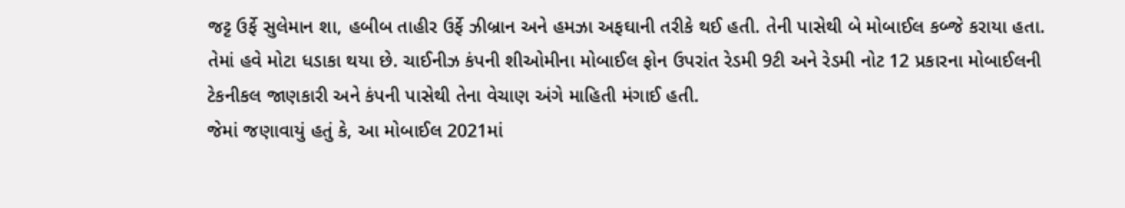જટ્ટ ઉર્ફે સુલેમાન શા, હબીબ તાહીર ઉર્ફે ઝીબ્રાન અને હમઝા અફઘાની તરીકે થઈ હતી. તેની પાસેથી બે મોબાઈલ કબ્જે કરાયા હતા.
તેમાં હવે મોટા ધડાકા થયા છે. ચાઈનીઝ કંપની શીઓમીના મોબાઈલ ફોન ઉપરાંત રેડમી 9ટી અને રેડમી નોટ 12 પ્રકારના મોબાઈલની ટેકનીકલ જાણકારી અને કંપની પાસેથી તેના વેચાણ અંગે માહિતી મંગાઈ હતી.
જેમાં જણાવાયું હતું કે, આ મોબાઈલ 2021માં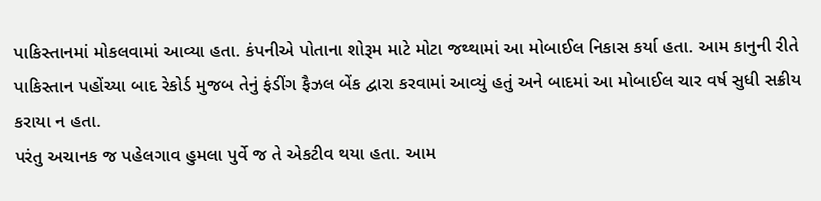પાકિસ્તાનમાં મોકલવામાં આવ્યા હતા. કંપનીએ પોતાના શોરૂમ માટે મોટા જથ્થામાં આ મોબાઈલ નિકાસ કર્યા હતા. આમ કાનુની રીતે પાકિસ્તાન પહોંચ્યા બાદ રેકોર્ડ મુજબ તેનું ફંડીંગ ફૈઝલ બેંક દ્વારા કરવામાં આવ્યું હતું અને બાદમાં આ મોબાઈલ ચાર વર્ષ સુધી સક્રીય કરાયા ન હતા.
પરંતુ અચાનક જ પહેલગાવ હુમલા પુર્વે જ તે એકટીવ થયા હતા. આમ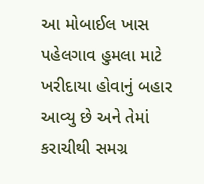આ મોબાઈલ ખાસ પહેલગાવ હુમલા માટે ખરીદાયા હોવાનું બહાર આવ્યુ છે અને તેમાં કરાચીથી સમગ્ર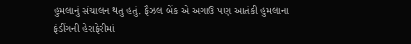હુમલાનું સંચાલન થતુ હતું. ફૈઝલ બેંક એ અગાઉ પણ આતંકી હુમલાના ફંડીંગની હેરાફેરીમાં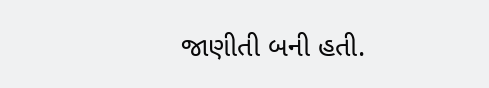જાણીતી બની હતી.